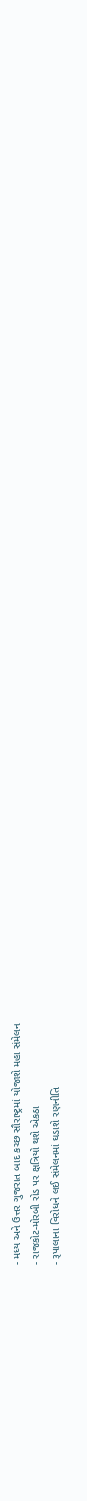- મધ્ય અને ઉત્તર ગુજરાત બાદ કચ્છ સૌરાષ્ટ્રમાં યોજાશે મહા સંમેલન
- રાજકોટ-મોરબી રોડ પર ક્ષત્રિયો થશે એકઠા
- રૂપાલાના વિરોધને લઈ સંમેલનમાં ઘડાશે રણનીતિ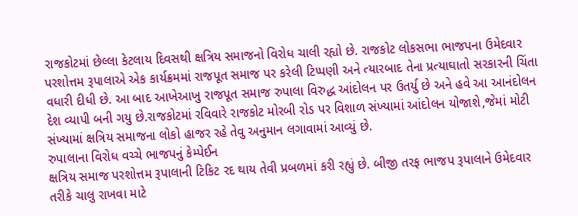રાજકોટમાં છેલ્લા કેટલાય દિવસથી ક્ષત્રિય સમાજનો વિરોધ ચાલી રહ્યો છે. રાજકોટ લોકસભા ભાજપના ઉમેદવાર પરશોત્તમ રૂપાલાએ એક કાર્યક્રમમાં રાજપૂત સમાજ પર કરેલી ટિપ્પણી અને ત્યારબાદ તેના પ્રત્યાઘાતો સરકારની ચિંતા વધારી દીધી છે. આ બાદ આખેઆખુ રાજપૂત સમાજ રુપાલા વિરુદ્ધ આંદોલન પર ઉતર્યુ છે અને હવે આ આનંદોલન દેશ વ્યાપી બની ગયુ છે.રાજકોટમાં રવિવારે રાજકોટ મોરબી રોડ પર વિશાળ સંખ્યામાં આંદોલન યોજાશે,જેમાં મોટી સંખ્યામાં ક્ષત્રિય સમાજના લોકો હાજર રહે તેવુ અનુમાન લગાવામાં આવ્યું છે.
રુપાલાના વિરોધ વચ્ચે ભાજપનું કેમ્પેઈન
ક્ષત્રિય સમાજ પરશોત્તમ રૂપાલાની ટિકિટ રદ થાય તેવી પ્રબળમાં કરી રહ્યું છે. બીજી તરફ ભાજપ રૂપાલાને ઉમેદવાર તરીકે ચાલુ રાખવા માટે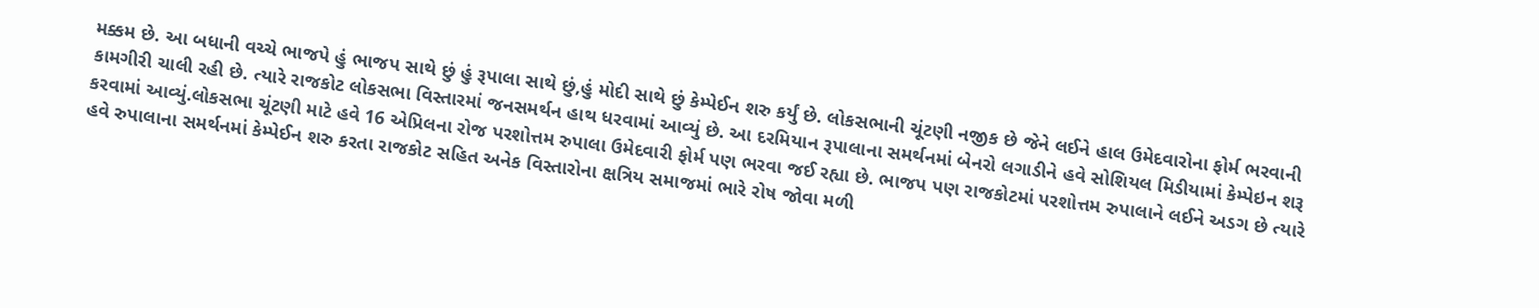મક્કમ છે. આ બધાની વચ્ચે ભાજપે હું ભાજપ સાથે છું હું રૂપાલા સાથે છું,હું મોદી સાથે છું કેમ્પેઈન શરુ કર્યું છે. લોકસભાની ચૂંટણી નજીક છે જેને લઈને હાલ ઉમેદવારોના ફોર્મ ભરવાની કામગીરી ચાલી રહી છે. ત્યારે રાજકોટ લોકસભા વિસ્તારમાં જનસમર્થન હાથ ધરવામાં આવ્યું છે. આ દરમિયાન રૂપાલાના સમર્થનમાં બેનરો લગાડીને હવે સોશિયલ મિડીયામાં કેમ્પેઇન શરૂ કરવામાં આવ્યું.લોકસભા ચૂંટણી માટે હવે 16 એપ્રિલના રોજ પરશોત્તમ રુપાલા ઉમેદવારી ફોર્મ પણ ભરવા જઈ રહ્યા છે. ભાજપ પણ રાજકોટમાં પરશોત્તમ રુપાલાને લઈને અડગ છે ત્યારે હવે રુપાલાના સમર્થનમાં કેમ્પેઈન શરુ કરતા રાજકોટ સહિત અનેક વિસ્તારોના ક્ષત્રિય સમાજમાં ભારે રોષ જોવા મળી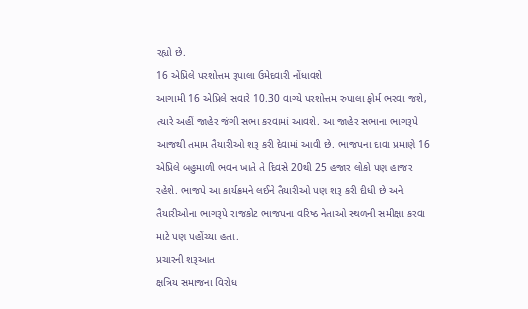રહ્યો છે.
16 એપ્રિલે પરશોત્તમ રૂપાલા ઉમેદવારી નોંધાવશે
આગામી 16 એપ્રિલે સવારે 10.30 વાગ્યે પરશોત્તમ રુપાલા ફોર્મ ભરવા જશે, ત્યારે અહીં જાહેર જંગી સભા કરવામાં આવશે. આ જાહેર સભાના ભાગરૂપે આજથી તમામ તૈયારીઓ શરૂ કરી દેવામાં આવી છે. ભાજપના દાવા પ્રમાણે 16 એપ્રિલે બહુમાળી ભવન ખાતે તે દિવસે 20થી 25 હજાર લોકો પણ હાજર રહેશે. ભાજપે આ કાર્યક્રમને લઈને તૈયારીઓ પણ શરૂ કરી દીધી છે અને તૈયારીઓના ભાગરૂપે રાજકોટ ભાજપના વરિષ્ઠ નેતાઓ સ્થળની સમીક્ષા કરવા માટે પણ પહોંચ્યા હતા.
પ્રચારની શરૂઆત
ક્ષત્રિય સમાજના વિરોધ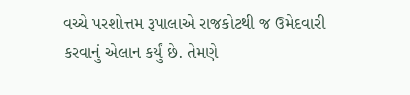વચ્ચે પરશોત્તમ રૂપાલાએ રાજકોટથી જ ઉમેદવારી કરવાનું એલાન કર્યું છે. તેમણે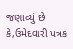જણાવ્યું છે કે,ઉમેદવારી પત્રક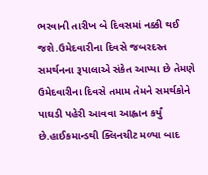ભરવાની તારીખ બે દિવસમાં નક્કી થઈ જશે.ઉમેદવારીના દિવસે જબરદસ્ત સમર્થનના રૂપાલાએ સંકેત આપ્યા છે તેમણે ઉમેદવારીના દિવસે તમામ તેમને સમર્થકોને પાઘડી પહેરી આવવા આહ્વાન કર્યું છે.હાઈકમાન્ડથી ક્લિનચીટ મળ્યા બાદ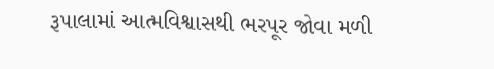રૂપાલામાં આત્મવિશ્વાસથી ભરપૂર જોવા મળી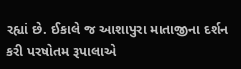રહ્યાં છે. ઈકાલે જ આશાપુરા માતાજીના દર્શન કરી પરષોતમ રૂપાલાએ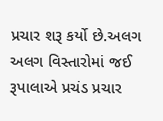પ્રચાર શરૂ કર્યો છે.અલગ અલગ વિસ્તારોમાં જઈ રૂપાલાએ પ્રચંડ પ્રચાર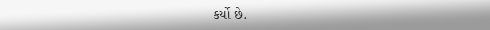કર્યો છે.